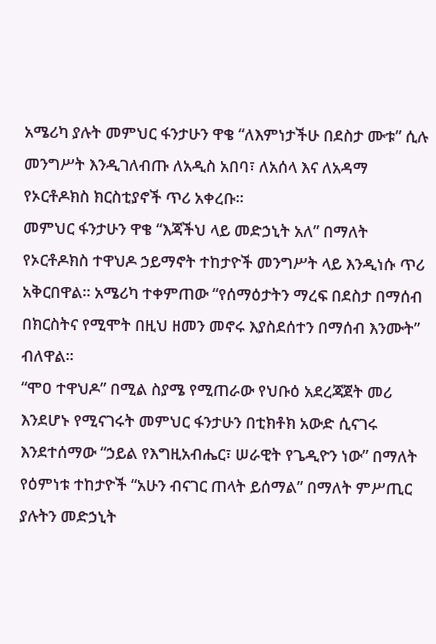አሜሪካ ያሉት መምህር ፋንታሁን ዋቄ “ለእምነታችሁ በደስታ ሙቱ” ሲሉ መንግሥት እንዲገለብጡ ለአዲስ አበባ፣ ለአሰላ እና ለአዳማ የኦርቶዶክስ ክርስቲያኖች ጥሪ አቀረቡ።
መምህር ፋንታሁን ዋቄ “እጃችህ ላይ መድኃኒት አለ” በማለት የኦርቶዶክስ ተዋህዶ ኃይማኖት ተከታዮች መንግሥት ላይ እንዲነሱ ጥሪ አቅርበዋል። አሜሪካ ተቀምጠው “የሰማዕታትን ማረፍ በደስታ በማሰብ በክርስትና የሚሞት በዚህ ዘመን መኖሩ እያስደሰተን በማሰብ እንሙት” ብለዋል።
“ሞዐ ተዋህዶ” በሚል ስያሜ የሚጠራው የህቡዕ አደረጃጀት መሪ እንደሆኑ የሚናገሩት መምህር ፋንታሁን በቲክቶክ አውድ ሲናገሩ እንደተሰማው “ኃይል የእግዚአብሔር፣ ሠራዊት የጌዲዮን ነው” በማለት የዕምነቱ ተከታዮች “አሁን ብናገር ጠላት ይሰማል” በማለት ምሥጢር ያሉትን መድኃኒት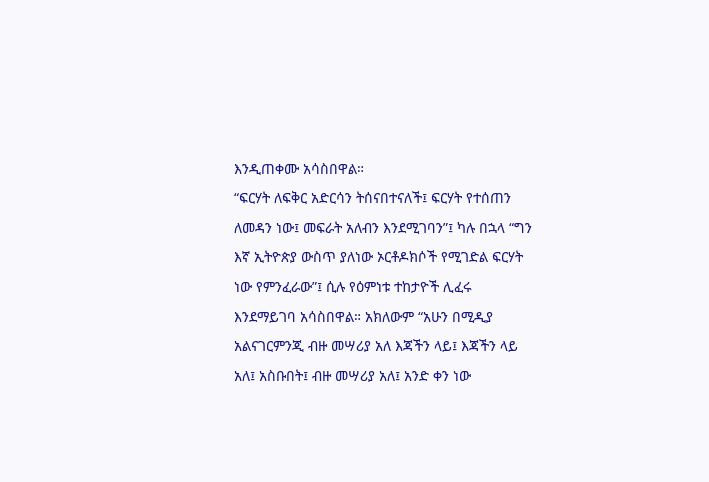እንዲጠቀሙ አሳስበዋል።
“ፍርሃት ለፍቅር አድርሳን ትሰናበተናለች፤ ፍርሃት የተሰጠን ለመዳን ነው፤ መፍራት አለብን እንደሚገባን”፤ ካሉ በኋላ “ግን እኛ ኢትዮጵያ ውስጥ ያለነው ኦርቶዶክሶች የሚገድል ፍርሃት ነው የምንፈራው”፤ ሲሉ የዕምነቱ ተከታዮች ሊፈሩ እንደማይገባ አሳስበዋል። አክለውም “አሁን በሚዲያ አልናገርምንጂ ብዙ መሣሪያ አለ እጃችን ላይ፤ እጃችን ላይ አለ፤ አስቡበት፤ ብዙ መሣሪያ አለ፤ አንድ ቀን ነው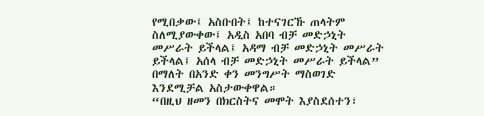የሚበቃው፤ አስቡበት፤ ከተናገርኹ ጠላትም ስለሚያውቀው፤ አዲስ አበባ ብቻ መድኃኒት መሥራት ይችላል፤ አዳማ ብቻ መድኃኒት መሥራት ይችላል፤ አሰላ ብቻ መድኃኒት መሥራት ይችላል” በማለት በአንድ ቀን መንግሥት ማስወገድ እንደሚቻል አስታውቀዋል።
“በዚህ ዘመን በክርስትና መሞት እያስደሰተን፣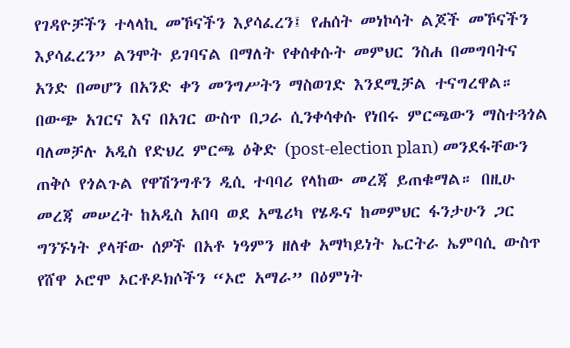የገዳዮቻችን ተላላኪ መኾናችን እያሳፈረን፤ የሐሰት መነኮሳት ልጆች መኾናችን እያሳፈረን” ልንሞት ይገባናል በማለት የቀሰቀሱት መምህር ንስሐ በመግባትና አንድ በመሆን በአንድ ቀን መንግሥትን ማስወገድ እንደሚቻል ተናግረዋል።
በውጭ አገርና እና በአገር ውስጥ በጋራ ሲንቀሳቀሱ የነበሩ ምርጫውን ማስተጓጎል ባለመቻሉ አዲስ የድህረ ምርጫ ዕቅድ (post-election plan) መንደፋቸውን ጠቅሶ የጎልጉል የዋሽንግቶን ዲሲ ተባባሪ የላከው መረጃ ይጠቁማል። በዚሁ መረጃ መሠረት ከአዲስ አበባ ወደ አሜሪካ የሄዱና ከመምህር ፋንታሁን ጋር ግንኙነት ያላቸው ሰዎች በአቶ ነዓምን ዘለቀ አማካይነት ኤርትራ ኤምባሲ ውስጥ የሸዋ ኦሮሞ ኦርቶዶክሶችን “ኦሮ አማራ” በዕምነት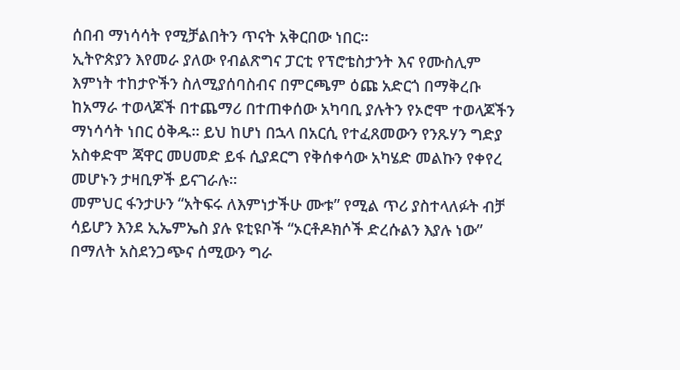ሰበብ ማነሳሳት የሚቻልበትን ጥናት አቅርበው ነበር።
ኢትዮጵያን እየመራ ያለው የብልጽግና ፓርቲ የፕሮቴስታንት እና የሙስሊም እምነት ተከታዮችን ስለሚያሰባስብና በምርጫም ዕጩ አድርጎ በማቅረቡ ከአማራ ተወላጆች በተጨማሪ በተጠቀሰው አካባቢ ያሉትን የኦሮሞ ተወላጆችን ማነሳሳት ነበር ዕቅዱ። ይህ ከሆነ በኋላ በአርሲ የተፈጸመውን የንጹሃን ግድያ አስቀድሞ ጃዋር መሀመድ ይፋ ሲያደርግ የቅሰቀሳው አካሄድ መልኩን የቀየረ መሆኑን ታዛቢዎች ይናገራሉ።
መምህር ፋንታሁን “አትፍሩ ለእምነታችሁ ሙቱ” የሚል ጥሪ ያስተላለፉት ብቻ ሳይሆን እንደ ኢኤምኤስ ያሉ ዩቲዩቦች “ኦርቶዶክሶች ድረሱልን እያሉ ነው” በማለት አስደንጋጭና ሰሚውን ግራ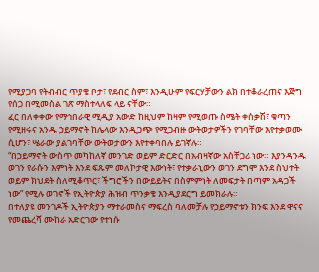የሚያጋባ የትብብር ጥያቄ ቦታ፣ የደብር ስም፣ እንዲሁም የፍርሃቻውን ልክ በተቆራረጠና እጅግ የሰጋ በሚመስል ገጽ ማስተላለፍ ላይ ናቸው።
ፈር በለቀቀው የማኅበራዊ ሚዲያ አውድ ከዚህም ከዛም የሚወጡ ስሜት ቀስቃሽ፣ ቁጣን የሚዘሩና አንዱ ኃይማኖት ከሌላው እንዲጋጭ የሚጋብዙ ውትወታዎችን የገባቸው እየተቃወሙ ሲሆን፣ ሤራው ያልገባቸው ውትወታውን እየተቀባበሉ ይገኛሉ።
“በኃይማኖት ውስጥ መካከለኛ መንገድ ወይም ድርድር በአብዛኛው አስቸጋሪ ነው። እያንዳንዱ ወገን የራሱን እምነት እንደ ፍጹም መለኮታዊ እውነት፣ የተቃራኒውን ወገን ደግሞ እንደ ስህተት ወይም ክህደት ስለሚቆጥር፣ ችግሮችን በውይይትና በስምምነት ለመፍታት በጣም አዳጋች ነው” የሚሉ ወገኖች የኢትዮጵያ ሕዝብ ጥንቃቄ እንዲያደርግ ይመክራሉ።
በተለያዩ መንገዶች ኢትዮጵያን ማተራመስና ማፍረስ ባለመቻሉ የኃይማኖቱን ክንፍ እንደ ዋናና የመጨረሻ ሙከራ አድርገው የተነሱ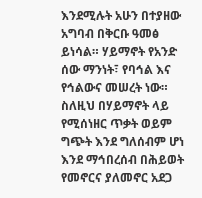እንደሚሉት አሁን በተያዘው አግባብ በቅርቡ ዓመፅ ይነሳል። ሃይማኖት የአንድ ሰው ማንነት፣ የባኅል እና የኅልውና መሠረት ነው። ስለዚህ በሃይማኖት ላይ የሚሰነዘር ጥቃት ወይም ግጭት እንደ ግለሰብም ሆነ እንደ ማኅበረሰብ በሕይወት የመኖርና ያለመኖር አደጋ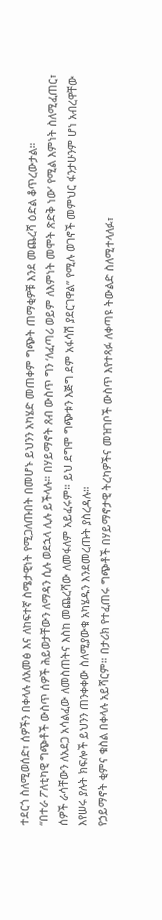ተደርጎ ስለሚወሰድ፣ ሰዎችን በቀላሉ ለአመፅ እና ለከፍተኛ ስሜታዊነት የሚጋለጡበት በመሆኑ ይህንን አካሄድ መጠቀም ግጭት ጠማቂዎቹ እንደ መጨረሻ ዕድል ቆጥረውታል።
“በተራ ፖለቲካዊ ግጭቶች ውስጥ ሰዎች ሕይወታቸውን ለማዳን ሲሉ ወደኋላ ሊሉ ይችላሉ። በሃይማኖት ጸብ ውስጥ ግን ‘ለፈጣሪ ወይም ለእምነት መሞት ጽድቅ ነው’ የሚል እምነት ስለሚፈጠር፣ ሰዎች ራሳቸውን ለአደጋ አሳልፈው ለመስጠትና እስከ መጨረሻው ለመፋለም አይፈሩም። ይህ ደግሞ ግጭቱን እጅግ ደም አፋሳሽ ያደርገዋል” የሚሉ ወገኖች መምህር ፋንታሁንም ሆነ አብረዋቸው እየሠሩ ያሉት ክፍሎች ይህንን ጠንቀቀው ስለሚያውቁ አካሄዱን እንደመረጡት ያስረዳሉ።
የኃይማኖት ቂምና ቁስል በቀላሉ አይሻርም። በታሪክ የተፈጠሩ ግጭቶች በሃይማኖታዊ ትረካዎችና መዝገቦች ውስጥ እየተጻፉ ለቀጣዩ ትውልድ ስለሚተላለፉ፣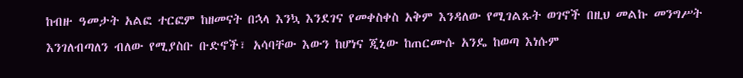ከብዙ ዓመታት አልፎ ተርፎም ከዘመናት በኋላ እንኳ እንደገና የመቀስቀስ አቅም እንዳለው የሚገልጹት ወገኖች በዚህ መልኩ መንግሥት እንገለብጣለን ብለው የሚያስቡ ቡድኖች፣ አሳባቸው እውን ከሆነና ጂኒው ከጠርሙሱ አንዴ ከወጣ እነሱም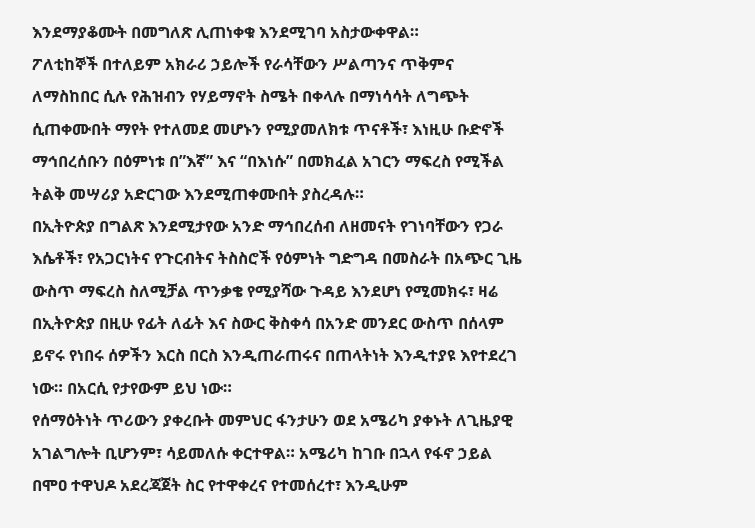እንደማያቆሙት በመግለጽ ሊጠነቀቁ እንደሚገባ አስታውቀዋል።
ፖለቲከኞች በተለይም አክራሪ ኃይሎች የራሳቸውን ሥልጣንና ጥቅምና ለማስከበር ሲሉ የሕዝብን የሃይማኖት ስሜት በቀላሉ በማነሳሳት ለግጭት ሲጠቀሙበት ማየት የተለመደ መሆኑን የሚያመለክቱ ጥናቶች፣ እነዚሁ ቡድኖች ማኅበረሰቡን በዕምነቱ በ”እኛ” እና “በእነሱ” በመክፈል አገርን ማፍረስ የሚችል ትልቅ መሣሪያ አድርገው እንደሚጠቀሙበት ያስረዳሉ።
በኢትዮጵያ በግልጽ እንደሚታየው አንድ ማኅበረሰብ ለዘመናት የገነባቸውን የጋራ እሴቶች፣ የአጋርነትና የጉርብትና ትስስሮች የዕምነት ግድግዳ በመስራት በአጭር ጊዜ ውስጥ ማፍረስ ስለሚቻል ጥንቃቄ የሚያሻው ጉዳይ እንደሆነ የሚመክሩ፣ ዛሬ በኢትዮጵያ በዚሁ የፊት ለፊት እና ስውር ቅስቀሳ በአንድ መንደር ውስጥ በሰላም ይኖሩ የነበሩ ሰዎችን እርስ በርስ እንዲጠራጠሩና በጠላትነት እንዲተያዩ እየተደረገ ነው። በአርሲ የታየውም ይህ ነው።
የሰማዕትነት ጥሪውን ያቀረቡት መምህር ፋንታሁን ወደ አሜሪካ ያቀኑት ለጊዜያዊ አገልግሎት ቢሆንም፣ ሳይመለሱ ቀርተዋል። አሜሪካ ከገቡ በኋላ የፋኖ ኃይል በሞዐ ተዋህዶ አደረጃጀት ስር የተዋቀረና የተመሰረተ፣ እንዲሁም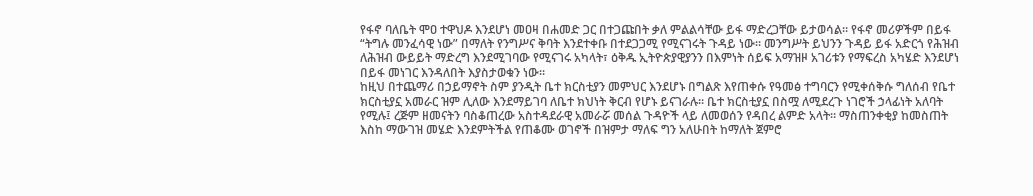የፋኖ ባለቤት ሞዐ ተዋህዶ እንደሆነ መዐዛ በሐመድ ጋር በተጋጩበት ቃለ ምልልሳቸው ይፋ ማድረጋቸው ይታወሳል። የፋኖ መሪዎችም በይፋ “ትግሉ መንፈሳዊ ነው” በማለት የንግሥና ቅባት እንደተቀቡ በተደጋጋሚ የሚናገሩት ጉዳይ ነው። መንግሥት ይህንን ጉዳይ ይፋ አድርጎ የሕዝብ ለሕዝብ ውይይት ማድረግ እንደሚገባው የሚናገሩ አካላት፣ ዕቅዱ ኢትዮጵያዊያንን በእምነት ሰይፍ አማዝዞ አገሪቱን የማፍረስ አካሄድ እንደሆነ በይፋ መነገር እንዳለበት እያስታወቁን ነው።
ከዚህ በተጨማሪ በኃይማኖት ስም ያንዲት ቤተ ክርስቲያን መምህር እንደሆኑ በግልጽ እየጠቀሱ የዓመፅ ተግባርን የሚቀሰቅሱ ግለሰብ የቤተ ክርስቲያኗ አመራር ዝም ሊለው እንደማይገባ ለቤተ ክህነት ቅርብ የሆኑ ይናገራሉ። ቤተ ክርስቲያኗ በስሟ ለሚደረጉ ነገሮች ኃላፊነት አለባት የሚሉ፤ ረጅም ዘመናትን ባስቆጠረው አስተዳደራዊ አመራሯ መሰል ጉዳዮች ላይ ለመወሰን የዳበረ ልምድ አላት። ማስጠንቀቂያ ከመስጠት እስከ ማውገዝ መሄድ እንደምትችል የጠቆሙ ወገኖች በዝምታ ማለፍ ግን አለሁበት ከማለት ጀምሮ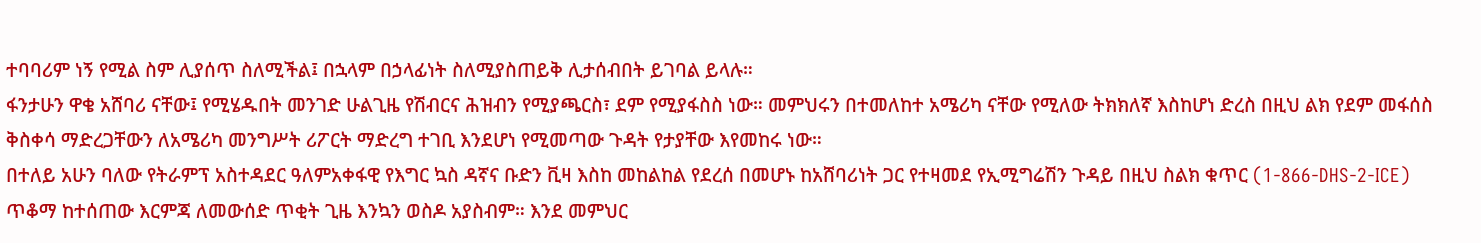ተባባሪም ነኝ የሚል ስም ሊያሰጥ ስለሚችል፤ በኋላም በኃላፊነት ስለሚያስጠይቅ ሊታሰብበት ይገባል ይላሉ።
ፋንታሁን ዋቄ አሸባሪ ናቸው፤ የሚሄዱበት መንገድ ሁልጊዜ የሽብርና ሕዝብን የሚያጫርስ፣ ደም የሚያፋስስ ነው። መምህሩን በተመለከተ አሜሪካ ናቸው የሚለው ትክክለኛ እስከሆነ ድረስ በዚህ ልክ የደም መፋሰስ ቅስቀሳ ማድረጋቸውን ለአሜሪካ መንግሥት ሪፖርት ማድረግ ተገቢ እንደሆነ የሚመጣው ጉዳት የታያቸው እየመከሩ ነው።
በተለይ አሁን ባለው የትራምፕ አስተዳደር ዓለምአቀፋዊ የእግር ኳስ ዳኛና ቡድን ቪዛ እስከ መከልከል የደረሰ በመሆኑ ከአሸባሪነት ጋር የተዛመደ የኢሚግሬሽን ጉዳይ በዚህ ስልክ ቁጥር (1-866-DHS-2-ICE) ጥቆማ ከተሰጠው እርምጃ ለመውሰድ ጥቂት ጊዜ እንኳን ወስዶ አያስብም። እንደ መምህር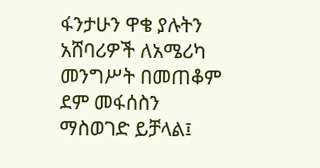ፋንታሁን ዋቄ ያሉትን አሸባሪዎች ለአሜሪካ መንግሥት በመጠቆም ደም መፋሰስን ማስወገድ ይቻላል፤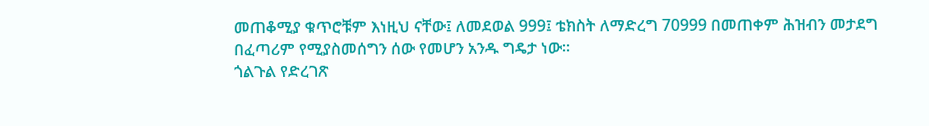መጠቆሚያ ቁጥሮቹም እነዚህ ናቸው፤ ለመደወል 999፤ ቴክስት ለማድረግ 70999 በመጠቀም ሕዝብን መታደግ በፈጣሪም የሚያስመሰግን ሰው የመሆን አንዱ ግዴታ ነው።
ጎልጉል የድረገጽ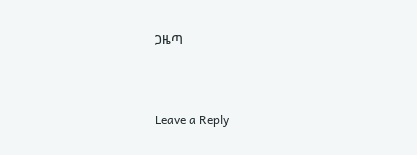ጋዜጣ



Leave a Reply